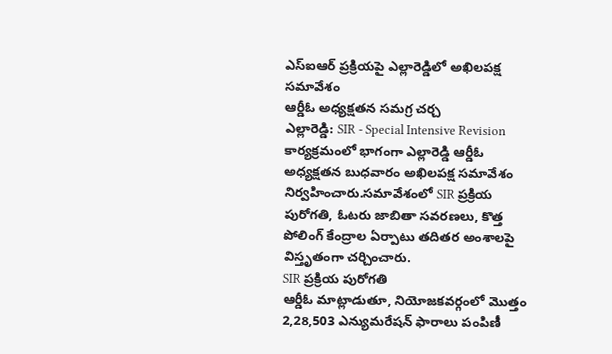ఎస్ఐఆర్ ప్రక్రియపై ఎల్లారెడ్డిలో అఖిలపక్ష సమావేశం
ఆర్డీఓ అధ్యక్షతన సమగ్ర చర్చ
ఎల్లారెడ్డి: SIR - Special Intensive Revision కార్యక్రమంలో భాగంగా ఎల్లారెడ్డి ఆర్డీఓ అధ్యక్షతన బుధవారం అఖిలపక్ష సమావేశం నిర్వహించారు.సమావేశంలో SIR ప్రక్రియ పురోగతి, ఓటరు జాబితా సవరణలు, కొత్త పోలింగ్ కేంద్రాల ఏర్పాటు తదితర అంశాలపై విస్తృతంగా చర్చించారు.
SIR ప్రక్రియ పురోగతి
ఆర్డీఓ మాట్లాడుతూ, నియోజకవర్గంలో మొత్తం 2,28,503 ఎన్యుమరేషన్ ఫారాలు పంపిణీ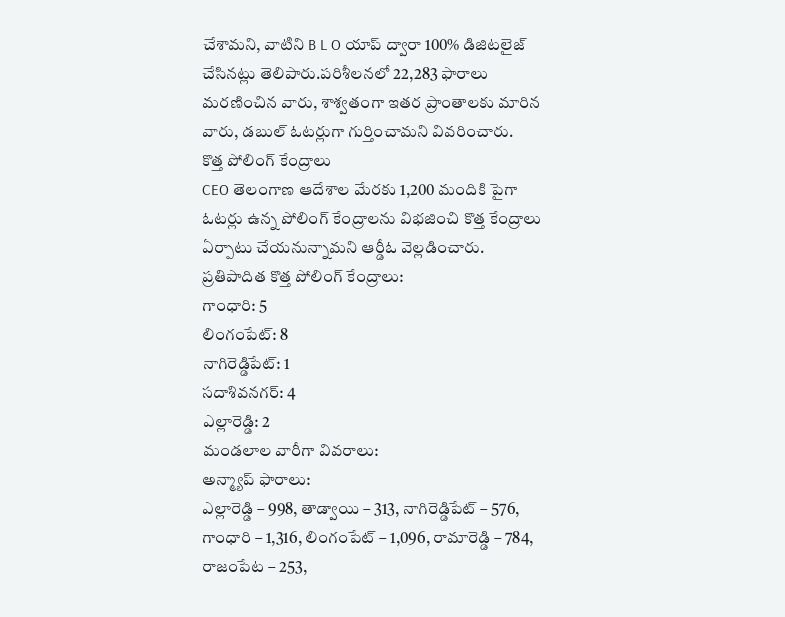చేశామని, వాటిని B L O యాప్ ద్వారా 100% డిజిటలైజ్ చేసినట్లు తెలిపారు.పరిశీలనలో 22,283 ఫారాలు మరణించిన వారు, శాశ్వతంగా ఇతర ప్రాంతాలకు మారిన వారు, డబుల్ ఓటర్లుగా గుర్తించామని వివరించారు.
కొత్త పోలింగ్ కేంద్రాలు
CEO తెలంగాణ ఆదేశాల మేరకు 1,200 మందికి పైగా ఓటర్లు ఉన్న పోలింగ్ కేంద్రాలను విభజించి కొత్త కేంద్రాలు ఏర్పాటు చేయనున్నామని ఆర్డీఓ వెల్లడించారు.
ప్రతిపాదిత కొత్త పోలింగ్ కేంద్రాలు:
గాంధారి: 5
లింగంపేట్: 8
నాగిరెడ్డిపేట్: 1
సదాశివనగర్: 4
ఎల్లారెడ్డి: 2
మండలాల వారీగా వివరాలు:
అన్మ్యాప్ ఫారాలు:
ఎల్లారెడ్డి – 998, తాడ్వాయి – 313, నాగిరెడ్డిపేట్ – 576, గాంధారి – 1,316, లింగంపేట్ – 1,096, రామారెడ్డి – 784, రాజంపేట – 253,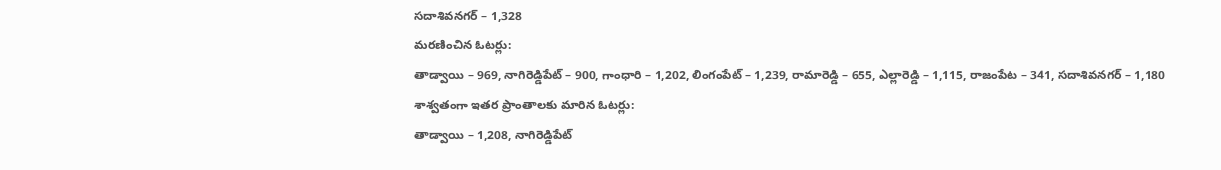సదాశివనగర్ – 1,328
మరణించిన ఓటర్లు:
తాడ్వాయి – 969, నాగిరెడ్డిపేట్ – 900, గాంధారి – 1,202, లింగంపేట్ – 1,239, రామారెడ్డి – 655, ఎల్లారెడ్డి – 1,115, రాజంపేట – 341, సదాశివనగర్ – 1,180
శాశ్వతంగా ఇతర ప్రాంతాలకు మారిన ఓటర్లు:
తాడ్వాయి – 1,208, నాగిరెడ్డిపేట్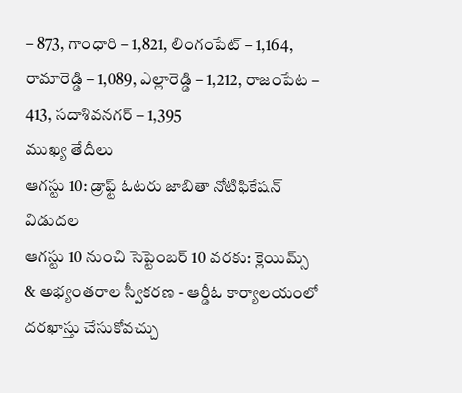– 873, గాంధారి – 1,821, లింగంపేట్ – 1,164, రామారెడ్డి – 1,089, ఎల్లారెడ్డి – 1,212, రాజంపేట – 413, సదాశివనగర్ – 1,395
ముఖ్య తేదీలు
ఆగస్టు 10: డ్రాఫ్ట్ ఓటరు జాబితా నోటిఫికేషన్ విడుదల
ఆగస్టు 10 నుంచి సెప్టెంబర్ 10 వరకు: క్లెయిమ్స్ & అభ్యంతరాల స్వీకరణ - ఆర్డీఓ కార్యాలయంలో దరఖాస్తు చేసుకోవచ్చు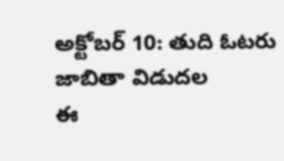అక్టోబర్ 10: తుది ఓటరు జాబితా విడుదల
ఈ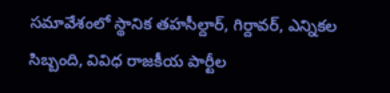సమావేశంలో స్థానిక తహసీల్దార్, గిర్దావర్, ఎన్నికల సిబ్బంది, వివిధ రాజకీయ పార్టీల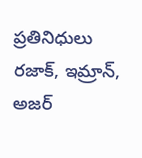ప్రతినిధులు రజాక్, ఇమ్రాన్, అజర్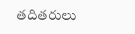తదితరులు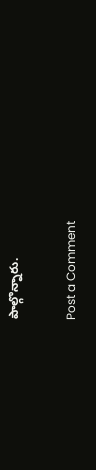పాల్గొన్నారు.

Post a Comment